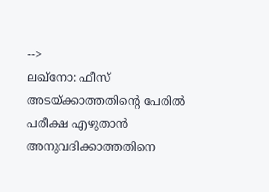-->
ലഖ്നോ: ഫീസ് അടയ്ക്കാത്തതിന്റെ പേരിൽ പരീക്ഷ എഴുതാൻ അനുവദിക്കാത്തതിനെ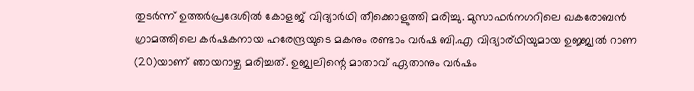തുടർന്ന് ഉത്തർപ്രദേശിൽ കോളജ് വിദ്യാർഥി തീക്കൊളുത്തി മരിച്ചു. മുസാഫർനഗറിലെ ഖകരോബൻ ഗ്രാമത്തിലെ കർഷകനായ ഹരേന്ദ്രയുടെ മകനും രണ്ടാം വർഷ ബി.എ വിദ്യാര്ഥിയുമായ ഉജ്ജ്വൽ റാണ (20)യാണ് ഞായറാഴ്ച മരിച്ചത്. ഉജ്വലിന്റെ മാതാവ് ഏതാനും വർഷം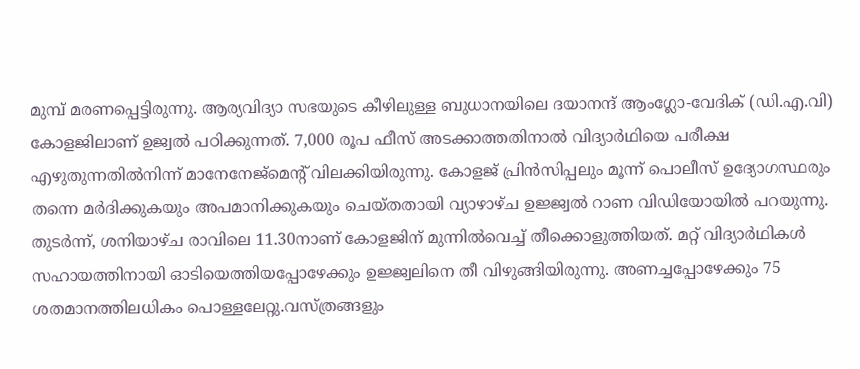മുമ്പ് മരണപ്പെട്ടിരുന്നു. ആര്യവിദ്യാ സഭയുടെ കീഴിലുള്ള ബുധാനയിലെ ദയാനന്ദ് ആംഗ്ലോ-വേദിക് (ഡി.എ.വി) കോളജിലാണ് ഉജ്വൽ പഠിക്കുന്നത്. 7,000 രൂപ ഫീസ് അടക്കാത്തതിനാൽ വിദ്യാർഥിയെ പരീക്ഷ എഴുതുന്നതിൽനിന്ന് മാനേനേജ്മെന്റ് വിലക്കിയിരുന്നു. കോളജ് പ്രിൻസിപ്പലും മൂന്ന് പൊലീസ് ഉദ്യോഗസ്ഥരും തന്നെ മർദിക്കുകയും അപമാനിക്കുകയും ചെയ്തതായി വ്യാഴാഴ്ച ഉജ്ജ്വൽ റാണ വിഡിയോയിൽ പറയുന്നു.
തുടർന്ന്, ശനിയാഴ്ച രാവിലെ 11.30നാണ് കോളജിന് മുന്നിൽവെച്ച് തീക്കൊളുത്തിയത്. മറ്റ് വിദ്യാർഥികൾ സഹായത്തിനായി ഓടിയെത്തിയപ്പോഴേക്കും ഉജ്ജ്വലിനെ തീ വിഴുങ്ങിയിരുന്നു. അണച്ചപ്പോഴേക്കും 75 ശതമാനത്തിലധികം പൊള്ളലേറ്റു.വസ്ത്രങ്ങളും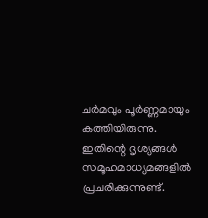ചർമവും പൂർണ്ണമായും കത്തിയിരുന്നു. ഇതിന്റെ ദൃശ്യങ്ങൾ സമൂഹമാധ്യമങ്ങളിൽ പ്രചരിക്കുന്നുണ്ട്.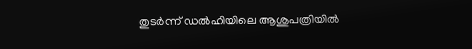തുടർന്ന് ഡൽഹിയിലെ ആശുപത്രിയിൽ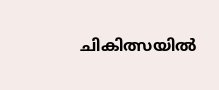ചികിത്സയിൽ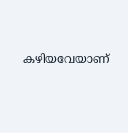കഴിയവേയാണ്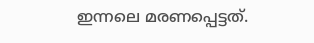ഇന്നലെ മരണപ്പെട്ടത്.